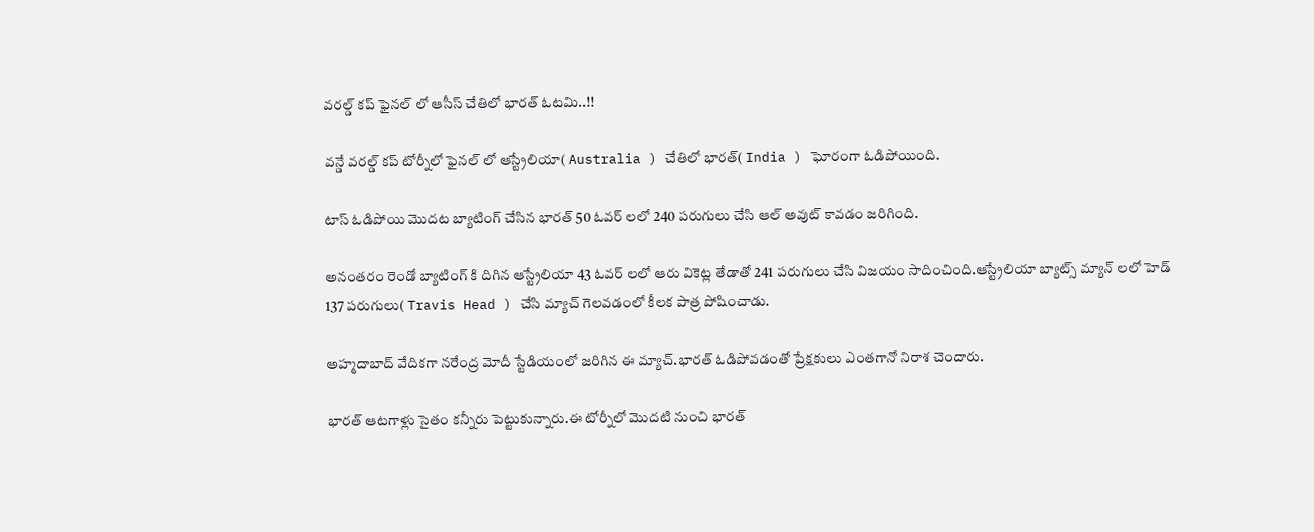వరల్డ్ కప్ ఫైనల్ లో ఆసీస్ చేతిలో భారత్ ఓటమి..!!

వన్డే వరల్డ్ కప్ టోర్నీలో ఫైనల్ లో ఆస్ట్రేలియా( Australia ) చేతిలో భారత్( India ) ఘోరంగా ఓడిపోయింది.

టాస్ ఓడిపోయి మొదట బ్యాటింగ్ చేసిన భారత్ 50 ఓవర్ లలో 240 పరుగులు చేసి ఆల్ అవుట్ కావడం జరిగింది.

అనంతరం రెండో బ్యాటింగ్ కి దిగిన ఆస్ట్రేలియా 43 ఓవర్ లలో ఆరు వికెట్ల తేడాతో 241 పరుగులు చేసి విజయం సాదించింది.ఆస్ట్రేలియా బ్యాట్స్ మ్యాన్ లలో హెడ్ 137 పరుగులు( Travis Head ) చేసి మ్యాచ్ గెలవడంలో కీలక పాత్ర పోషించాడు.

అహ్మదాబాద్ వేదికగా నరేంద్ర మోదీ స్టేడియంలో జరిగిన ఈ మ్యాచ్.భారత్ ఓడిపోవడంతో ప్రేక్షకులు ఎంతగానో నిరాశ చెందారు.

భారత్ ఆటగాళ్లు సైతం కన్నీరు పెట్టుకున్నారు.ఈ టోర్నీలో మొదటి నుంచి భారత్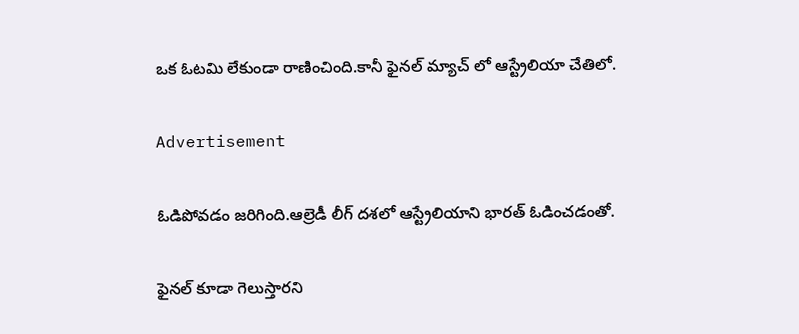ఒక ఓటమి లేకుండా రాణించింది.కానీ ఫైనల్ మ్యాచ్ లో ఆస్ట్రేలియా చేతిలో.

Advertisement

ఓడిపోవడం జరిగింది.ఆల్రెడీ లీగ్ దశలో ఆస్ట్రేలియాని భారత్ ఓడించడంతో.

ఫైనల్ కూడా గెలుస్తారని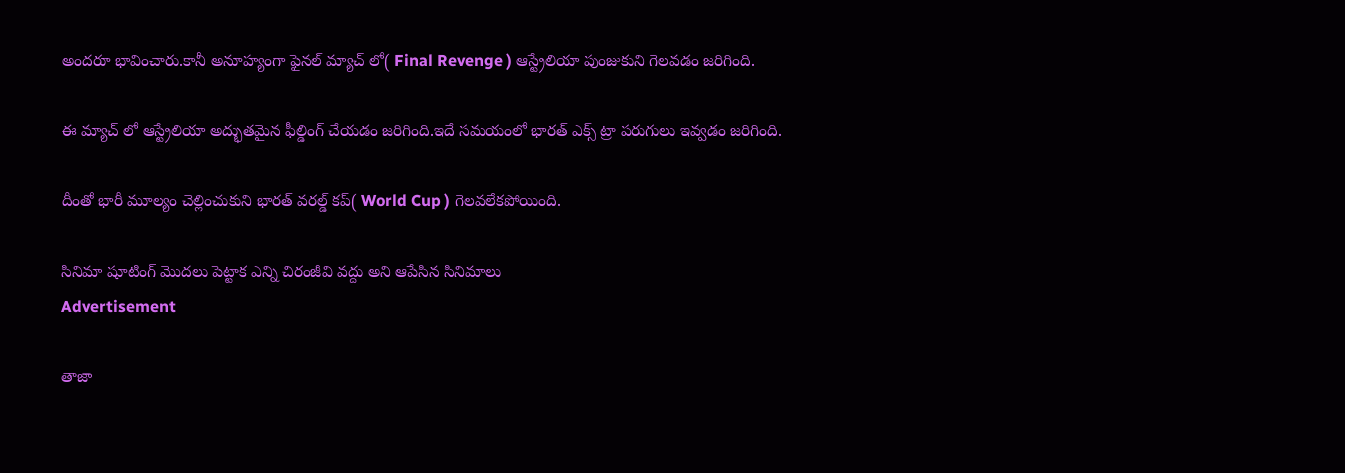అందరూ భావించారు.కానీ అనూహ్యంగా ఫైనల్ మ్యాచ్ లో( Final Revenge ) ఆస్ట్రేలియా పుంజుకుని గెలవడం జరిగింది.

ఈ మ్యాచ్ లో ఆస్ట్రేలియా అద్భుతమైన ఫీల్డింగ్ చేయడం జరిగింది.ఇదే సమయంలో భారత్ ఎక్స్ ట్రా పరుగులు ఇవ్వడం జరిగింది.

దీంతో భారీ మూల్యం చెల్లించుకుని భారత్ వరల్డ్ కప్( World Cup ) గెలవలేకపోయింది.

సినిమా షూటింగ్ మొదలు పెట్టాక ఎన్ని చిరంజీవి వద్దు అని ఆపేసిన సినిమాలు
Advertisement

తాజా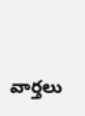వార్తలు